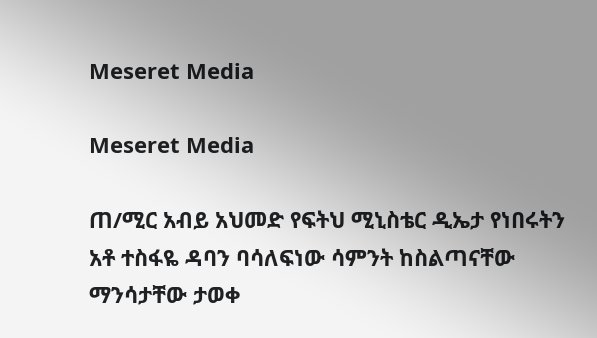Meseret Media

Meseret Media

ጠ/ሚር አብይ አህመድ የፍትህ ሚኒስቴር ዲኤታ የነበሩትን አቶ ተስፋዬ ዳባን ባሳለፍነው ሳምንት ከስልጣናቸው ማንሳታቸው ታወቀ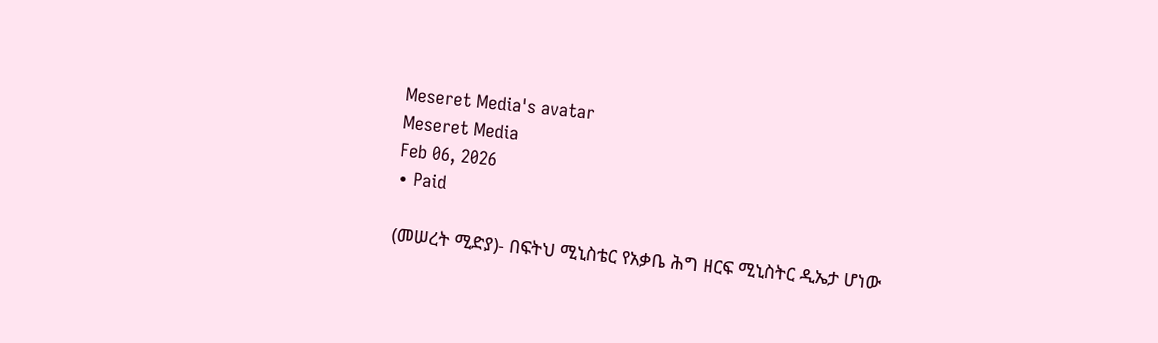Meseret Media's avatar
Meseret Media
Feb 06, 2026
∙ Paid

(መሠረት ሚድያ)- በፍትህ ሚኒስቴር የአቃቤ ሕግ ዘርፍ ሚኒስትር ዲኤታ ሆነው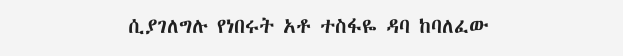ሲያገለግሉ የነበሩት አቶ ተስፋዬ ዳባ ከባለፈው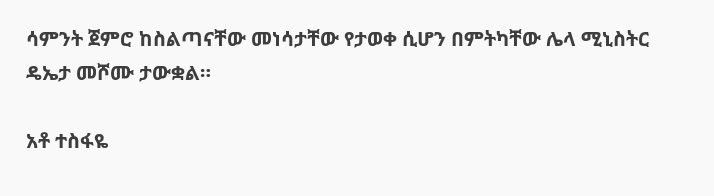ሳምንት ጀምሮ ከስልጣናቸው መነሳታቸው የታወቀ ሲሆን በምትካቸው ሌላ ሚኒስትር ዴኤታ መሾሙ ታውቋል።

አቶ ተስፋዬ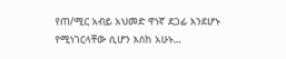የጠ/ሚር አብይ አህመድ ዋነኛ ደጋፊ እንደሆኑ የሚነገርላቸው ሲሆን እስከ አሁኑ…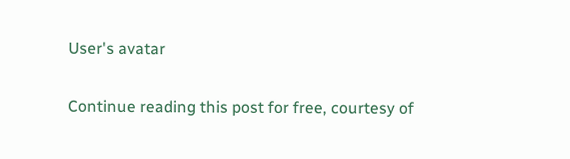User's avatar

Continue reading this post for free, courtesy of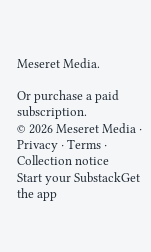Meseret Media.

Or purchase a paid subscription.
© 2026 Meseret Media · Privacy ∙ Terms ∙ Collection notice
Start your SubstackGet the app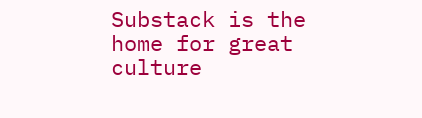Substack is the home for great culture